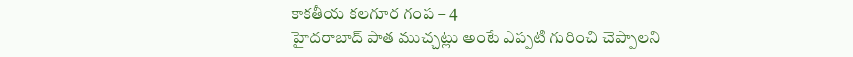కాకతీయ కలగూర గంప – 4
హైదరాబాద్ పాత ముచ్చట్లు అంటే ఎప్పటి గురించి చెప్పాలని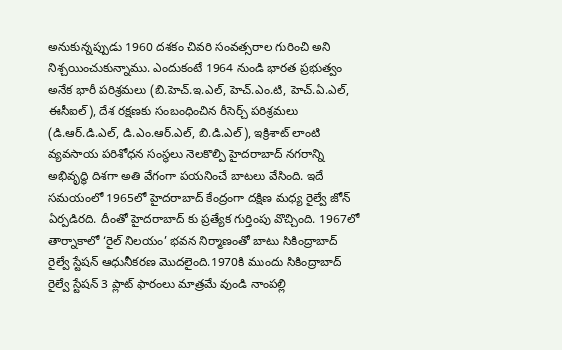అనుకున్నప్పుడు 1960 దశకం చివరి సంవత్సరాల గురించి అని నిశ్చయించుకున్నాము. ఎందుకంటే 1964 నుండి భారత ప్రభుత్వం అనేక భారీ పరిశ్రమలు (బి.హెచ్.ఇ.ఎల్, హెచ్.ఎం.టి, హెచ్.ఏ.ఎల్, ఈసీఐల్), దేశ రక్షణకు సంబంధించిన రీసెర్చ్ పరిశ్రమలు (డి.ఆర్.డి.ఎల్, డి.ఎం.ఆర్.ఎల్, బి.డి.ఎల్), ఇక్రిశాట్ లాంటి వ్యవసాయ పరిశోధన సంస్థలు నెలకొల్పి హైదరాబాద్ నగరాన్ని అభివృద్ధి దిశగా అతి వేగంగా పయనించే బాటలు వేసింది. ఇదే సమయంలో 1965లో హైదరాబాద్ కేంద్రంగా దక్షిణ మధ్య రైల్వే జోన్ ఏర్పడిరది. దీంతో హైదరాబాద్ కు ప్రత్యేక గుర్తింపు వొచ్చింది. 1967లో తార్నాకాలో ‘రైల్ నిలయం’ భవన నిర్మాణంతో బాటు సికింద్రాబాద్ రైల్వే స్టేషన్ ఆధునీకరణ మొదలైంది.1970కి ముందు సికింద్రాబాద్ రైల్వే స్టేషన్ 3 ప్లాట్ ఫారంలు మాత్రమే వుండి నాంపల్లి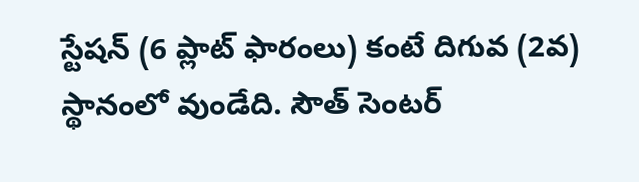స్టేషన్ (6 ప్లాట్ ఫారంలు) కంటే దిగువ (2వ) స్థానంలో వుండేది. సౌత్ సెంటర్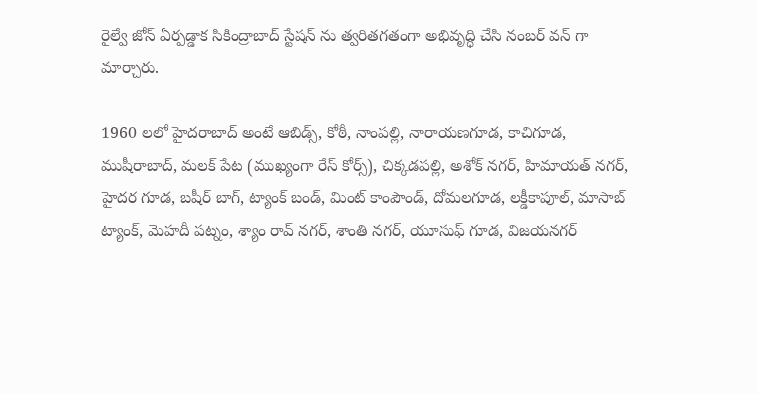రైల్వే జోన్ ఏర్పడ్డాక సికింద్రాబాద్ స్టేషన్ ను త్వరితగతంగా అభివృద్ధి చేసి నంబర్ వన్ గా మార్చారు.

1960 లలో హైదరాబాద్ అంటే ఆబిడ్స్, కోఠీ, నాంపల్లి, నారాయణగూడ, కాచిగూడ, ముషీరాబాద్, మలక్ పేట (ముఖ్యంగా రేస్ కోర్స్), చిక్కడపల్లి, అశోక్ నగర్, హిమాయత్ నగర్, హైదర గూడ, బషీర్ బాగ్, ట్యాంక్ బండ్, మింట్ కాంపౌండ్, దోమలగూడ, లక్డీకాపూల్, మాసాబ్ ట్యాంక్, మెహదీ పట్నం, శ్యాం రావ్ నగర్, శాంతి నగర్, యూసుఫ్ గూడ, విజయనగర్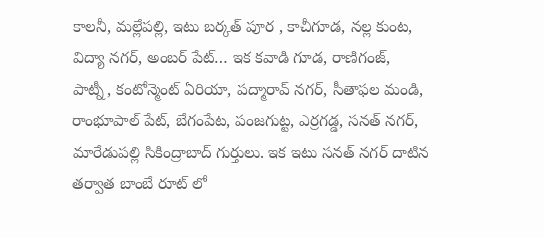కాలనీ, మల్లేపల్లి, ఇటు బర్కత్ పూర , కాచీగూడ, నల్ల కుంట, విద్యా నగర్, అంబర్ పేట్… ఇక కవాడి గూడ, రాణిగంజ్, పాట్నీ, కంటోన్మెంట్ ఏరియా, పద్మారావ్ నగర్, సీతాఫల మండి, రాంభూపాల్ పేట్, బేగంపేట, పంజగుట్ట, ఎర్రగడ్డ, సనత్ నగర్, మారేడుపల్లి సికింద్రాబాద్ గుర్తులు. ఇక ఇటు సనత్ నగర్ దాటిన తర్వాత బాంబే రూట్ లో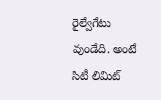రైల్వేగేటు వుండేది. అంటే సిటీ లిమిట్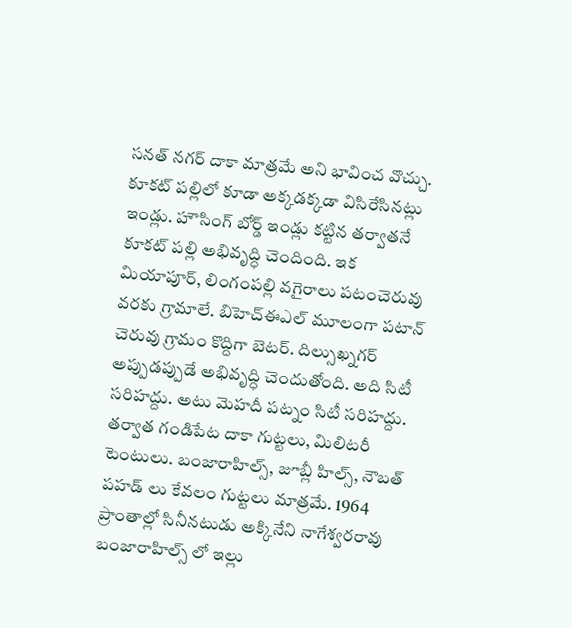సనత్ నగర్ దాకా మాత్రమే అని భావించ వొచ్చు. కూకట్ పల్లిలో కూడా అక్కడక్కడా విసిరేసినట్లు ఇండ్లు. హౌసింగ్ బోర్డ్ ఇండ్లు కట్టిన తర్వాతనే కూకట్ పల్లి అభివృద్ధి చెందింది. ఇక మియాపూర్, లింగంపల్లి వగైరాలు పటంచెరువు వరకు గ్రామాలే. బిహెచ్ఈఎల్ మూలంగా పటాన్ చెరువు గ్రామం కొద్దిగా బెటర్. దిల్సుఖ్నగర్ అప్పుడప్పుడే అభివృద్ధి చెందుతోంది. అది సిటీ సరిహద్దు. అటు మెహదీ పట్నం సిటీ సరిహద్దు. తర్వాత గండిపేట దాకా గుట్టలు, మిలిటరీ టెంటులు. బంజారాహిల్స్, జూబ్లీ హిల్స్, నౌబత్ పహడ్ లు కేవలం గుట్టలు మాత్రమే. 1964 ప్రాంతాల్లో సినీనటుడు అక్కినేని నాగేశ్వరరావు బంజారాహిల్స్ లో ఇల్లు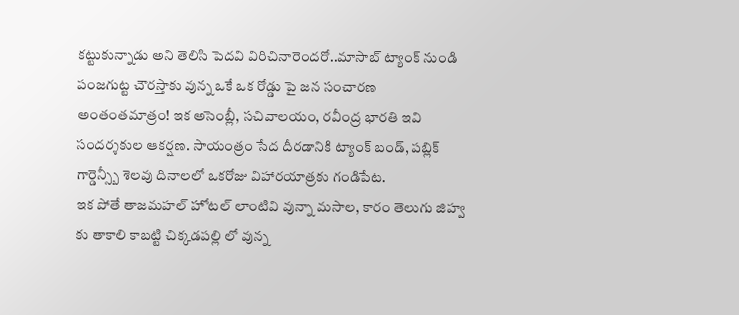కట్టుకున్నాడు అని తెలిసి పెదవి విరిచినారెందరో..మాసాబ్ ట్యాంక్ నుండి పంజగుట్ట చౌరస్తాకు వున్న ఒకే ఒక రోడ్డు పై జన సంచారణ అంతంతమాత్రం! ఇక అసెంబ్లీ, సచివాలయం, రవీంద్ర భారతి ఇవి సందర్శకుల ఆకర్షణ. సాయంత్రం సేద దీరడానికి ట్యాంక్ బండ్, పబ్లిక్ గార్డెన్స్బీ శెలవు దినాలలో ఒకరోజు విహారయాత్రకు గండిపేట.
ఇక పోతే తాజమహల్ హోటల్ లాంటివి వున్నా మసాల, కారం తెలుగు జిహ్వ కు తాకాలి కాబట్టి చిక్కడపల్లి లో వున్న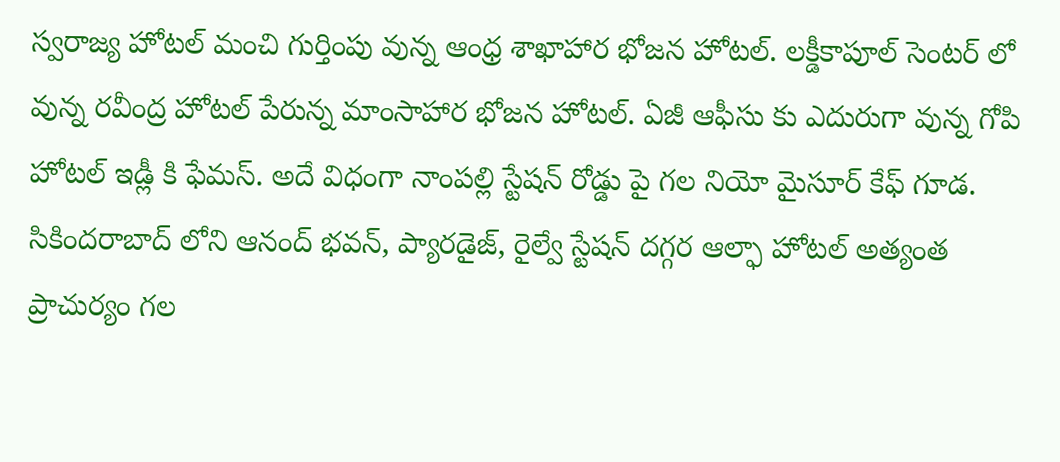స్వరాజ్య హోటల్ మంచి గుర్తింపు వున్న ఆంధ్ర శాఖాహార భోజన హోటల్. లక్డీకాపూల్ సెంటర్ లో వున్న రవీంద్ర హోటల్ పేరున్న మాంసాహార భోజన హోటల్. ఏజీ ఆఫీసు కు ఎదురుగా వున్న గోపి హోటల్ ఇడ్లీ కి ఫేమస్. అదే విధంగా నాంపల్లి స్టేషన్ రోడ్డు పై గల నియో మైసూర్ కేఫ్ గూడ. సికిందరాబాద్ లోని ఆనంద్ భవన్, ప్యారడైజ్, రైల్వే స్టేషన్ దగ్గర ఆల్ఫా హోటల్ అత్యంత ప్రాచుర్యం గల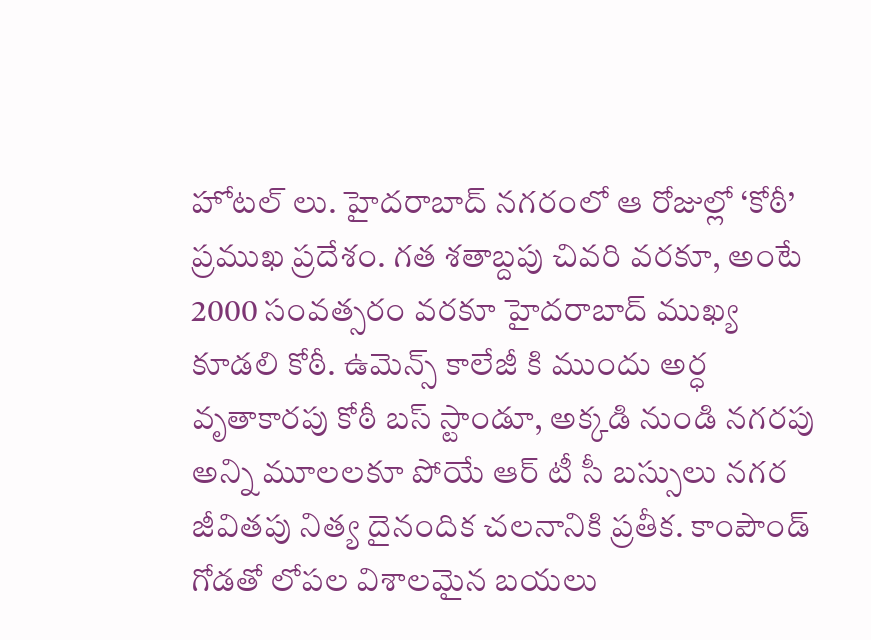హోటల్ లు. హైదరాబాద్ నగరంలో ఆ రోజుల్లో ‘కోఠీ’ ప్రముఖ ప్రదేశం. గత శతాబ్దపు చివరి వరకూ, అంటే 2000 సంవత్సరం వరకూ హైదరాబాద్ ముఖ్య కూడలి కోఠీ. ఉమెన్స్ కాలేజీ కి ముందు అర్ధ వృతాకారపు కోఠీ బస్ స్టాండూ, అక్కడి నుండి నగరపు అన్ని మూలలకూ పోయే ఆర్ టీ సీ బస్సులు నగర జీవితపు నిత్య దైనందిక చలనానికి ప్రతీక. కాంపౌండ్ గోడతో లోపల విశాలమైన బయలు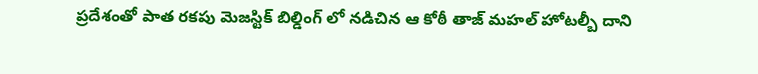ప్రదేశంతో పాత రకపు మెజస్టిక్ బిల్డింగ్ లో నడిచిన ఆ కోఠీ తాజ్ మహల్ హోటల్బీ దాని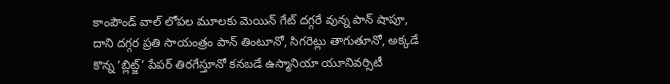కాంపౌండ్ వాల్ లోపల మూలకు మెయిన్ గేట్ దగ్గరే వున్న పాన్ షాపూ, దాని దగ్గర ప్రతి సాయంత్రం పాన్ తింటూనో, సిగరెట్లు తాగుతూనో, అక్కడే కొన్న ‘బ్లిట్జ్’ పేపర్ తిరగేస్తూనో కనబడే ఉస్మానియా యూనివర్సిటీ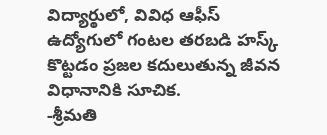విద్యార్ఠులో, వివిధ ఆఫీస్ ఉద్యోగులో గంటల తరబడి హస్క్ కొట్టడం ప్రజల కదులుతున్న జీవన విధానానికి సూచిక.
-శ్రీమతి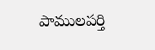పాములపర్తి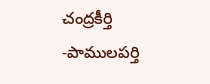చంద్రకీర్తి
-పాములపర్తి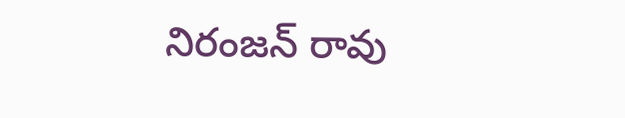నిరంజన్ రావు